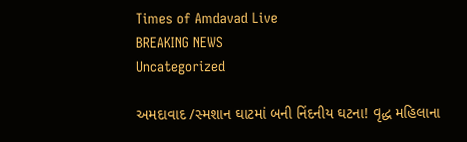Times of Amdavad Live
BREAKING NEWS
Uncategorized

અમદાવાદ /સ્મશાન ઘાટમાં બની નિંદનીય ઘટના! વૃદ્ધ મહિલાના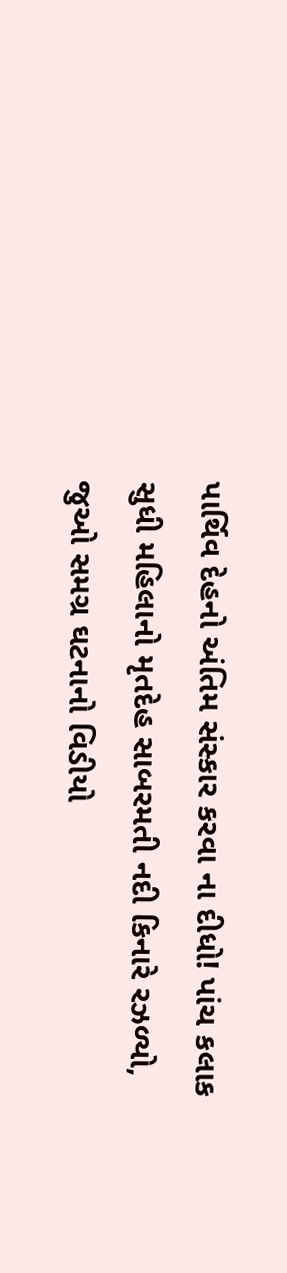પાર્થિવ દેહનો અંતિમ સંસ્કાર કરવા ના દીધો! પાંચ કલાક સુધી મહિલાનો મૃતદેહ સાબરમતી નદી કિનારે રઝળ્યો, જુઓ સમગ્ર ઘટનાનો વિડીયો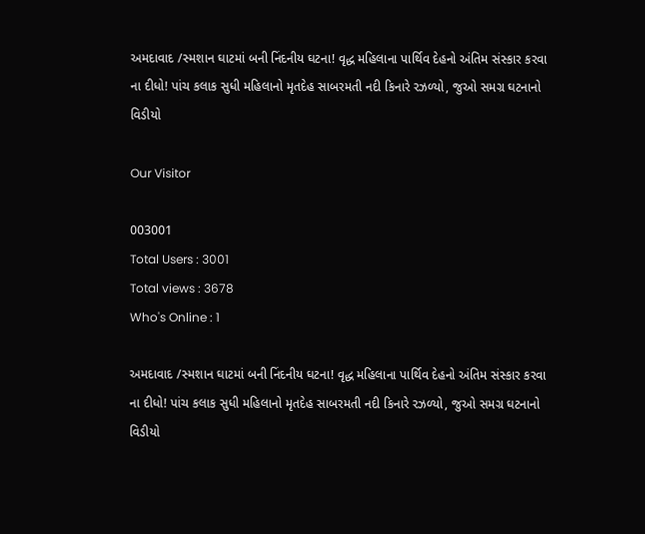અમદાવાદ /સ્મશાન ઘાટમાં બની નિંદનીય ઘટના! વૃદ્ધ મહિલાના પાર્થિવ દેહનો અંતિમ સંસ્કાર કરવા ના દીધો! પાંચ કલાક સુધી મહિલાનો મૃતદેહ સાબરમતી નદી કિનારે રઝળ્યો, જુઓ સમગ્ર ઘટનાનો વિડીયો

Our Visitor

003001
Total Users : 3001
Total views : 3678
Who's Online : 1

અમદાવાદ /સ્મશાન ઘાટમાં બની નિંદનીય ઘટના! વૃદ્ધ મહિલાના પાર્થિવ દેહનો અંતિમ સંસ્કાર કરવા ના દીધો! પાંચ કલાક સુધી મહિલાનો મૃતદેહ સાબરમતી નદી કિનારે રઝળ્યો, જુઓ સમગ્ર ઘટનાનો વિડીયો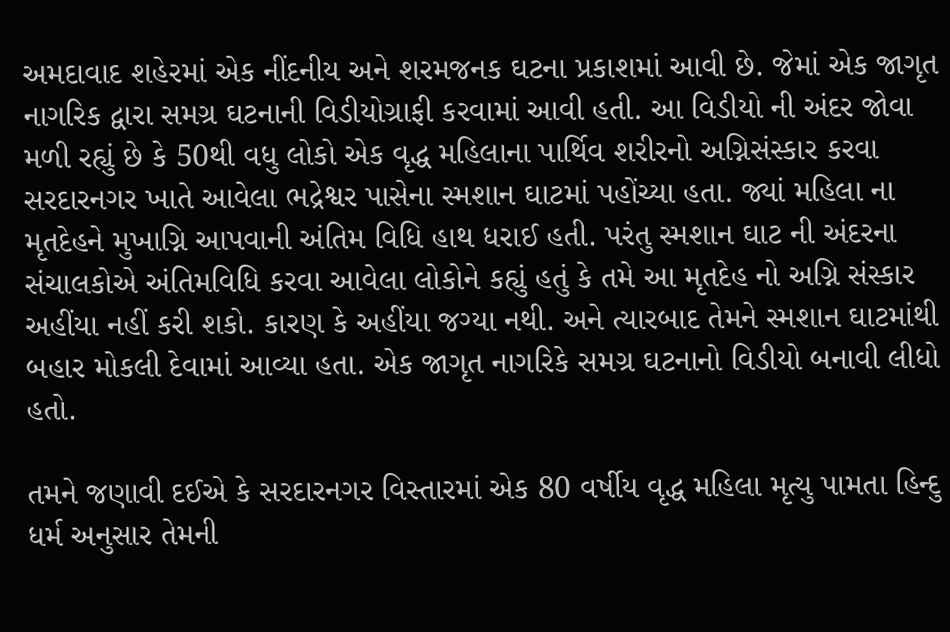અમદાવાદ શહેરમાં એક નીંદનીય અને શરમજનક ઘટના પ્રકાશમાં આવી છે. જેમાં એક જાગૃત નાગરિક દ્વારા સમગ્ર ઘટનાની વિડીયોગ્રાફી કરવામાં આવી હતી. આ વિડીયો ની અંદર જોવા મળી રહ્યું છે કે 50થી વધુ લોકો એક વૃદ્ધ મહિલાના પાર્થિવ શરીરનો અગ્નિસંસ્કાર કરવા સરદારનગર ખાતે આવેલા ભદ્રેશ્વર પાસેના સ્મશાન ઘાટમાં પહોંચ્યા હતા. જ્યાં મહિલા ના મૃતદેહને મુખાગ્નિ આપવાની અંતિમ વિધિ હાથ ધરાઈ હતી. પરંતુ સ્મશાન ઘાટ ની અંદરના સંચાલકોએ અંતિમવિધિ કરવા આવેલા લોકોને કહ્યું હતું કે તમે આ મૃતદેહ નો અગ્નિ સંસ્કાર અહીંયા નહીં કરી શકો. કારણ કે અહીંયા જગ્યા નથી. અને ત્યારબાદ તેમને સ્મશાન ઘાટમાંથી બહાર મોકલી દેવામાં આવ્યા હતા. એક જાગૃત નાગરિકે સમગ્ર ઘટનાનો વિડીયો બનાવી લીધો હતો.

તમને જણાવી દઈએ કે સરદારનગર વિસ્તારમાં એક 80 વર્ષીય વૃદ્ધ મહિલા મૃત્યુ પામતા હિન્દુ ધર્મ અનુસાર તેમની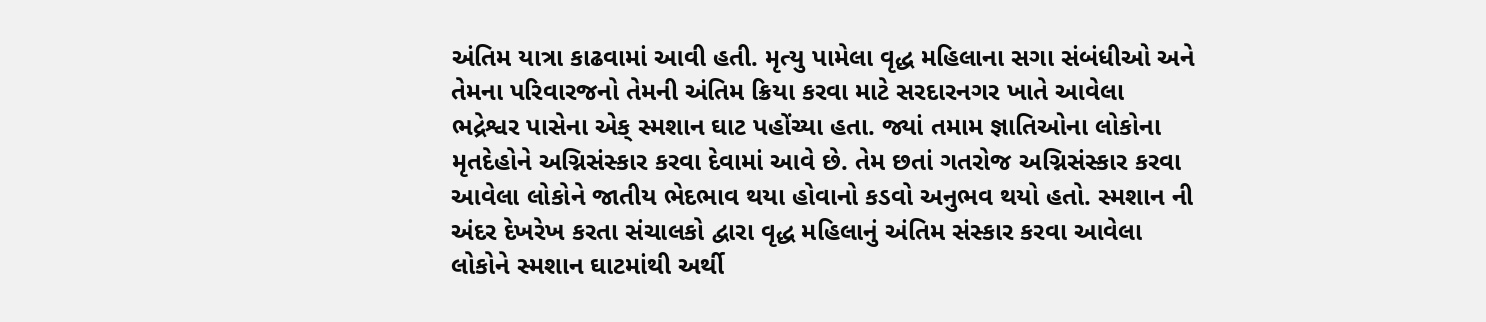અંતિમ યાત્રા કાઢવામાં આવી હતી. મૃત્યુ પામેલા વૃદ્ધ મહિલાના સગા સંબંધીઓ અને તેમના પરિવારજનો તેમની અંતિમ ક્રિયા કરવા માટે સરદારનગર ખાતે આવેલા ભદ્રેશ્વર પાસેના એક્ સ્મશાન ઘાટ પહોંચ્યા હતા. જ્યાં તમામ જ્ઞાતિઓના લોકોના મૃતદેહોને અગ્નિસંસ્કાર કરવા દેવામાં આવે છે. તેમ છતાં ગતરોજ અગ્નિસંસ્કાર કરવા આવેલા લોકોને જાતીય ભેદભાવ થયા હોવાનો કડવો અનુભવ થયો હતો. સ્મશાન ની અંદર દેખરેખ કરતા સંચાલકો દ્વારા વૃદ્ધ મહિલાનું અંતિમ સંસ્કાર કરવા આવેલા લોકોને સ્મશાન ઘાટમાંથી અર્થી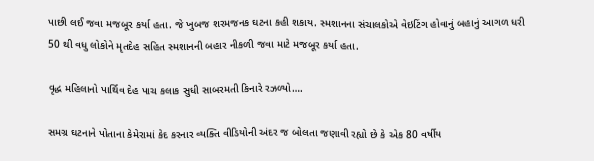પાછી લઈ જવા મજબૂર કર્યા હતા. જે ખુબજ શરમજનક ઘટના કહી શકાય. સ્મશાનના સંચાલકોએ વેઇટિંગ હોવાનું બહાનું આગળ ધરી 50 થી વધુ લોકોને મૃતદેહ સહિત સ્મશાનની બહાર નીકળી જવા માટે મજબૂર કર્યા હતા.

વૃદ્ધ મહિલાનો પાર્થિવ દેહ પાચ કલાક સુધી સાબરમતી કિનારે રઝળ્યો….

સમગ્ર ઘટનાને પોતાના કેમેરામાં કેદ કરનાર વ્યક્તિ વીડિયોની અંદર જ બોલતા જણાવી રહ્યો છે કે એક 80 વર્ષીય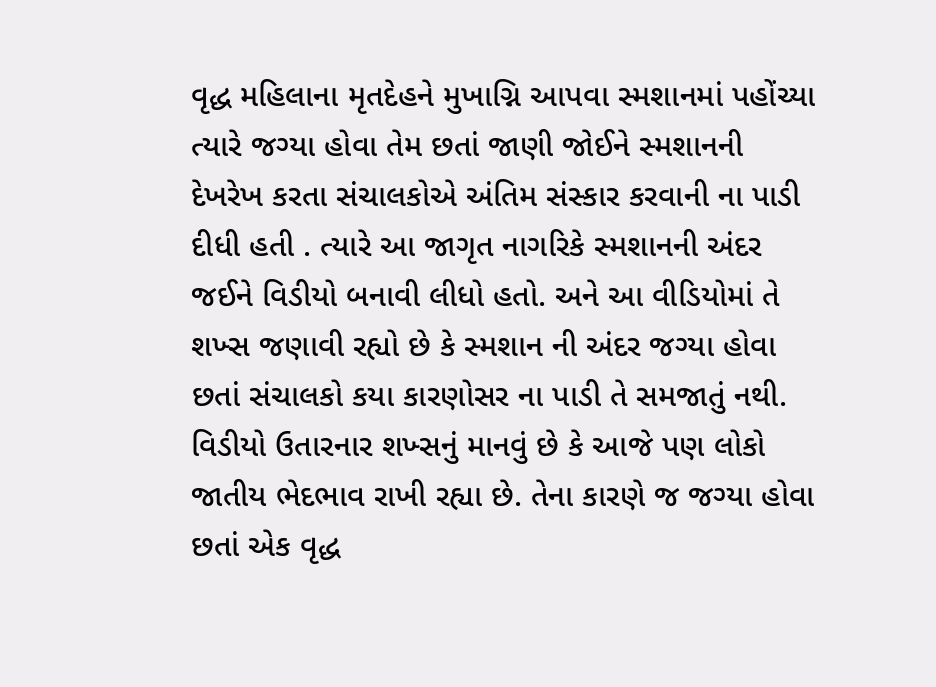વૃદ્ધ મહિલાના મૃતદેહને મુખાગ્નિ આપવા સ્મશાનમાં પહોંચ્યા ત્યારે જગ્યા હોવા તેમ છતાં જાણી જોઈને સ્મશાનની દેખરેખ કરતા સંચાલકોએ અંતિમ સંસ્કાર કરવાની ના પાડી દીધી હતી . ત્યારે આ જાગૃત નાગરિકે સ્મશાનની અંદર જઈને વિડીયો બનાવી લીધો હતો. અને આ વીડિયોમાં તે શખ્સ જણાવી રહ્યો છે કે સ્મશાન ની અંદર જગ્યા હોવા છતાં સંચાલકો કયા કારણોસર ના પાડી તે સમજાતું નથી. વિડીયો ઉતારનાર શખ્સનું માનવું છે કે આજે પણ લોકો જાતીય ભેદભાવ રાખી રહ્યા છે. તેના કારણે જ જગ્યા હોવા છતાં એક વૃદ્ધ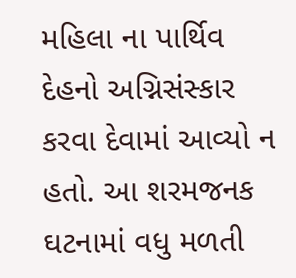મહિલા ના પાર્થિવ દેહનો અગ્નિસંસ્કાર કરવા દેવામાં આવ્યો ન હતો. આ શરમજનક ઘટનામાં વધુ મળતી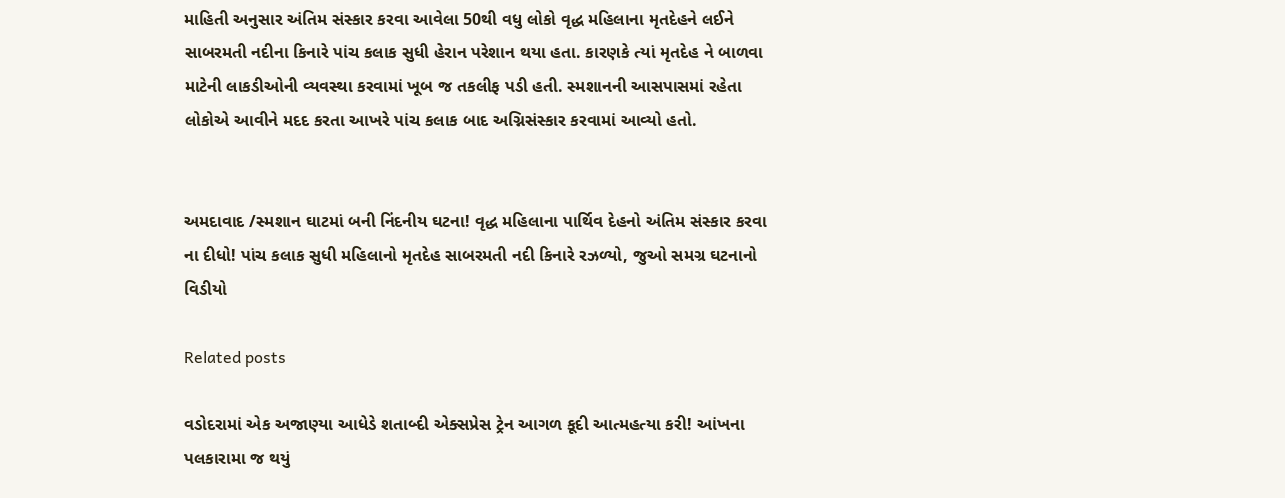માહિતી અનુસાર અંતિમ સંસ્કાર કરવા આવેલા 50થી વધુ લોકો વૃદ્ધ મહિલાના મૃતદેહને લઈને સાબરમતી નદીના કિનારે પાંચ કલાક સુધી હેરાન પરેશાન થયા હતા. કારણકે ત્યાં મૃતદેહ ને બાળવા માટેની લાકડીઓની વ્યવસ્થા કરવામાં ખૂબ જ તકલીફ પડી હતી. સ્મશાનની આસપાસમાં રહેતા લોકોએ આવીને મદદ કરતા આખરે પાંચ કલાક બાદ અગ્નિસંસ્કાર કરવામાં આવ્યો હતો.


અમદાવાદ /સ્મશાન ઘાટમાં બની નિંદનીય ઘટના! વૃદ્ધ મહિલાના પાર્થિવ દેહનો અંતિમ સંસ્કાર કરવા ના દીધો! પાંચ કલાક સુધી મહિલાનો મૃતદેહ સાબરમતી નદી કિનારે રઝળ્યો, જુઓ સમગ્ર ઘટનાનો વિડીયો

Related posts

વડોદરામાં એક અજાણ્યા આધેડે શતાબ્દી એક્સપ્રેસ ટ્રેન આગળ કૂદી આત્મહત્યા કરી! આંખના પલકારામા જ થયું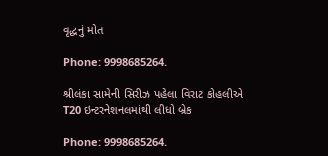વૃદ્ધનું મોત

Phone: 9998685264.

શ્રીલંકા સામેની સિરીઝ પહેલા વિરાટ કોહલીએ T20 ઇન્ટરનેશનલમાંથી લીધો બ્રેક

Phone: 9998685264.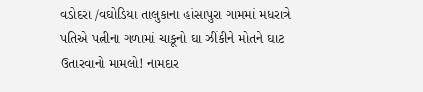વડોદરા /વઘોડિયા તાલુકાના હાંસાપુરા ગામમાં મધરાત્રે પતિએ પત્નીના ગળામાં ચાકૂનો ઘા ઝીંકીને મોતને ઘાટ ઉતારવાનો મામલો! નામદાર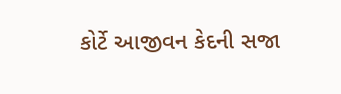કોર્ટે આજીવન કેદની સજા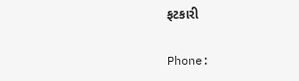ફટકારી

Phone: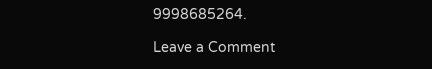9998685264.

Leave a Comment